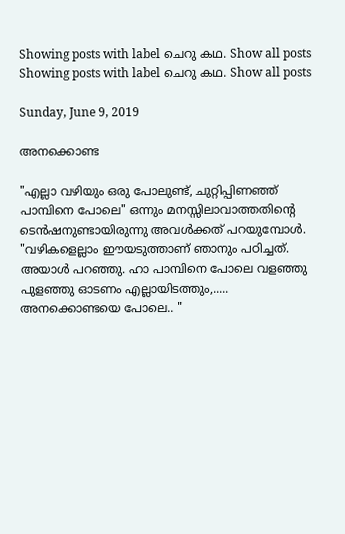Showing posts with label ചെറു കഥ. Show all posts
Showing posts with label ചെറു കഥ. Show all posts

Sunday, June 9, 2019

അനക്കൊണ്ട

"എല്ലാ വഴിയും ഒരു പോലുണ്ട്, ചുറ്റിപ്പിണഞ്ഞ് പാമ്പിനെ പോലെ" ഒന്നും മനസ്സിലാവാത്തതിന്റെ ടെൻഷനുണ്ടായിരുന്നു അവൾക്കത് പറയുമ്പോൾ.
"വഴികളെല്ലാം ഈയടുത്താണ് ഞാനും പഠിച്ചത്. അയാൾ പറഞ്ഞു. ഹാ പാമ്പിനെ പോലെ വളഞ്ഞു പുളഞ്ഞു ഓടണം എല്ലായിടത്തും,..... അനക്കൊണ്ടയെ പോലെ.. "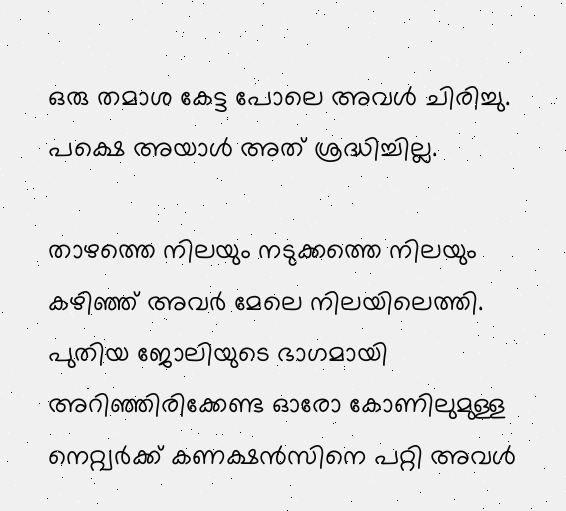ഒരു തമാശ കേട്ട പോലെ അവൾ ചിരിച്ചു. പക്ഷെ അയാൾ അത് ശ്രദ്ധിച്ചില്ല.

താഴത്തെ നിലയും നടുക്കത്തെ നിലയും കഴിഞ്ഞ് അവർ മേലെ നിലയിലെത്തി. പുതിയ ജോലിയുടെ ഭാഗമായി അറിഞ്ഞിരിക്കേണ്ട ഓരോ കോണിലുമുള്ള നെറ്റ്വർക്ക് കണക്ഷൻസിനെ പറ്റി അവൾ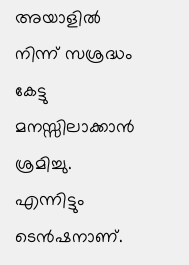അയാളിൽ നിന്ന് സശ്രദ്ധം കേട്ടു മനസ്സിലാക്കാൻ ശ്രമിച്ചു. എന്നിട്ടും ടെൻഷനാണ്.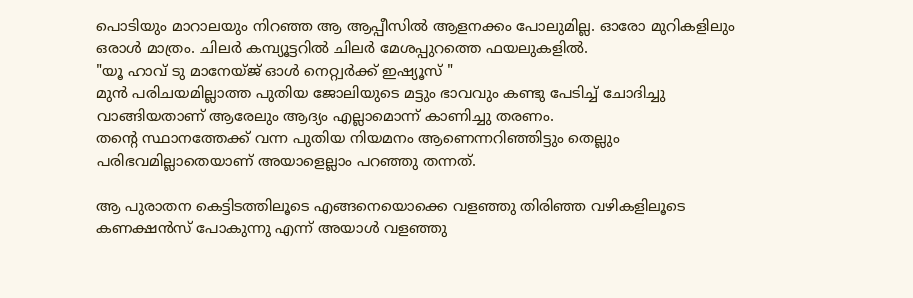പൊടിയും മാറാലയും നിറഞ്ഞ ആ ആപ്പീസിൽ ആളനക്കം പോലുമില്ല. ഓരോ മുറികളിലും ഒരാള്‍ മാത്രം. ചിലർ കമ്പ്യൂട്ടറിൽ ചിലർ മേശപ്പുറത്തെ ഫയലുകളിൽ.
"യൂ ഹാവ് ടു മാനേയ്ജ് ഓൾ നെറ്റ്വർക്ക് ഇഷ്യൂസ് "
മുൻ പരിചയമില്ലാത്ത പുതിയ ജോലിയുടെ മട്ടും ഭാവവും കണ്ടു പേടിച്ച് ചോദിച്ചു വാങ്ങിയതാണ് ആരേലും ആദ്യം എല്ലാമൊന്ന് കാണിച്ചു തരണം.
തന്റെ സ്ഥാനത്തേക്ക് വന്ന പുതിയ നിയമനം ആണെന്നറിഞ്ഞിട്ടും തെല്ലും പരിഭവമില്ലാതെയാണ് അയാളെല്ലാം പറഞ്ഞു തന്നത്.

ആ പുരാതന കെട്ടിടത്തിലൂടെ എങ്ങനെയൊക്കെ വളഞ്ഞു തിരിഞ്ഞ വഴികളിലൂടെ കണക്ഷൻസ് പോകുന്നു എന്ന് അയാൾ വളഞ്ഞു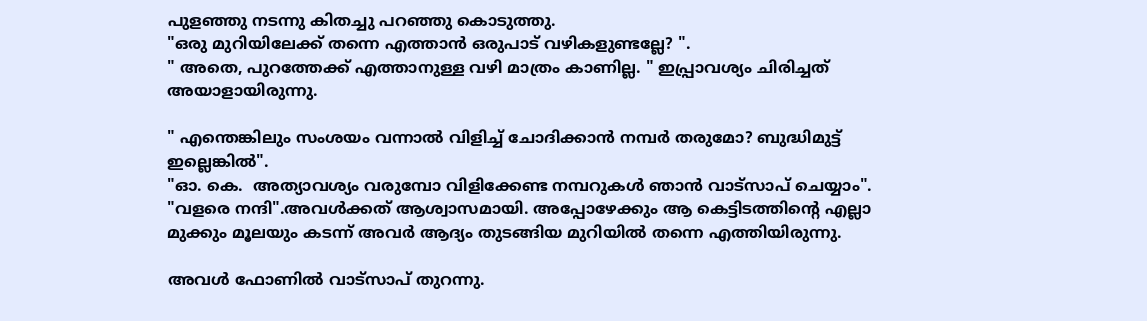പുളഞ്ഞു നടന്നു കിതച്ചു പറഞ്ഞു കൊടുത്തു.
"ഒരു മുറിയിലേക്ക് തന്നെ എത്താൻ ഒരുപാട് വഴികളുണ്ടല്ലേ? ".
" അതെ, പുറത്തേക്ക് എത്താനുള്ള വഴി മാത്രം കാണില്ല. " ഇപ്പ്രാവശ്യം ചിരിച്ചത് അയാളായിരുന്നു.

" എന്തെങ്കിലും സംശയം വന്നാൽ വിളിച്ച് ചോദിക്കാൻ നമ്പർ തരുമോ? ബുദ്ധിമുട്ട് ഇല്ലെങ്കിൽ".
"ഓ. കെ.  അത്യാവശ്യം വരുമ്പോ വിളിക്കേണ്ട നമ്പറുകൾ ഞാൻ വാട്സാപ് ചെയ്യാം".
"വളരെ നന്ദി".അവൾക്കത് ആശ്വാസമായി. അപ്പോഴേക്കും ആ കെട്ടിടത്തിന്റെ എല്ലാ മുക്കും മൂലയും കടന്ന് അവർ ആദ്യം തുടങ്ങിയ മുറിയിൽ തന്നെ എത്തിയിരുന്നു.

അവൾ ഫോണിൽ വാട്സാപ് തുറന്നു.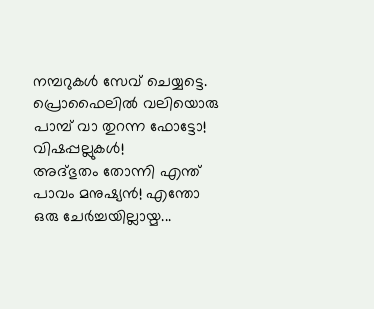നമ്പറുകൾ സേവ് ചെയ്യട്ടെ. പ്രൊഫൈലിൽ വലിയൊരു പാമ്പ് വാ തുറന്ന ഫോട്ടോ! വിഷപ്പല്ലുകൾ!
അദ്ഭുതം തോന്നി എന്ത് പാവം മനുഷ്യൻ! എന്തോ ഒരു ചേർച്ചയില്ലായ്മ...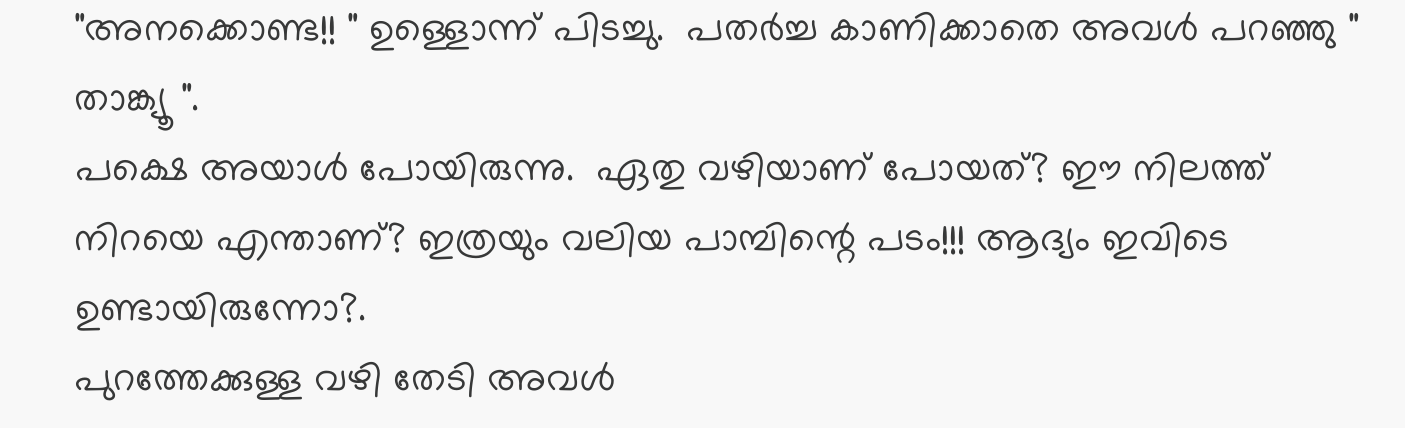"അനക്കൊണ്ട!! " ഉള്ളൊന്ന് പിടച്ചു.  പതർച്ച കാണിക്കാതെ അവൾ പറഞ്ഞു " താങ്ക്യൂ ".
പക്ഷെ അയാൾ പോയിരുന്നു.  ഏതു വഴിയാണ് പോയത്? ഈ നിലത്ത് നിറയെ എന്താണ്? ഇത്രയും വലിയ പാമ്പിന്റെ പടം!!! ആദ്യം ഇവിടെ ഉണ്ടായിരുന്നോ?.
പുറത്തേക്കുള്ള വഴി തേടി അവൾ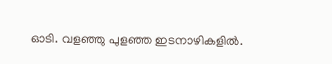ഓടി. വളഞ്ഞു പുളഞ്ഞ ഇടനാഴികളിൽ.